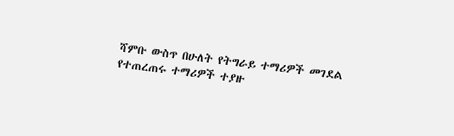ሻምቡ ውስጥ በሁለት የትግራይ ተማሪዎች መገደል የተጠረጠሩ ተማሪዎች ተያዙ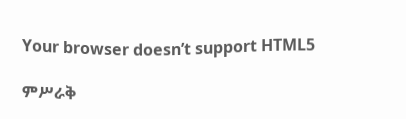Your browser doesn’t support HTML5

ምሥራቅ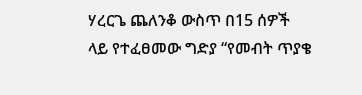ሃረርጌ ጨለንቆ ውስጥ በ15 ሰዎች ላይ የተፈፀመው ግድያ “የመብት ጥያቄ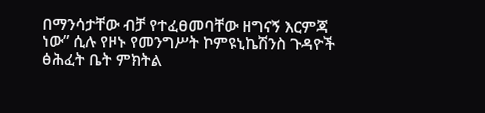በማንሳታቸው ብቻ የተፈፀመባቸው ዘግናኝ እርምጃ ነው” ሲሉ የዞኑ የመንግሥት ኮምዩኒኬሽንስ ጉዳዮች ፅሕፈት ቤት ምክትል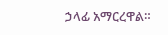ኃላፊ አማርረዋል።